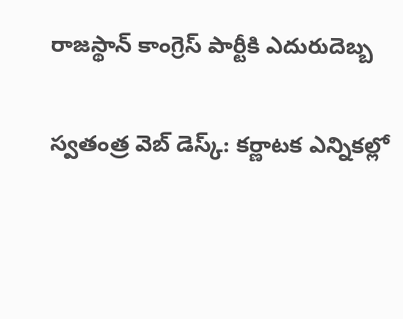రాజస్థాన్ కాంగ్రెస్‌ పార్టీకి ఎదురుదెబ్బ

స్వతంత్ర వెబ్ డెస్క్: కర్ణాటక ఎన్నికల్లో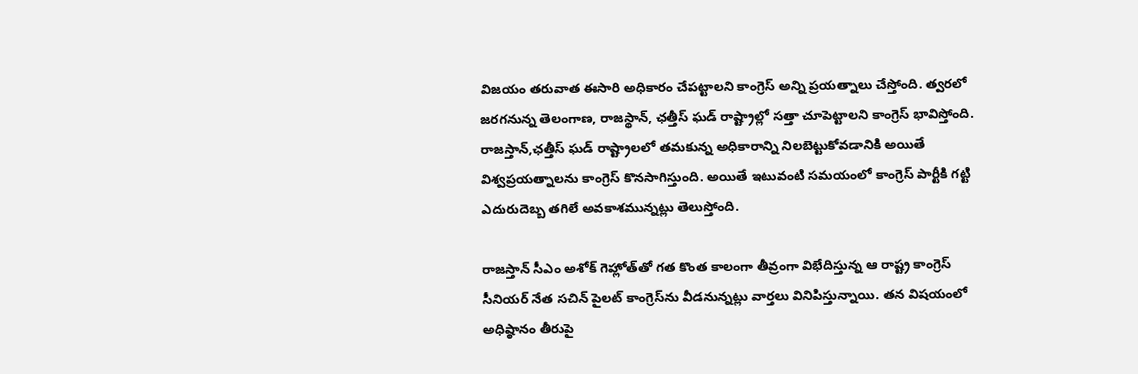విజయం తరువాత ఈసారి అధికారం చేపట్టాలని కాంగ్రెస్ అన్ని ప్రయత్నాలు చేస్తోంది. త్వరలో జరగనున్న తెలంగాణ, రాజస్థాన్, ఛత్తీస్ ఘడ్ రాష్ట్రాల్లో సత్తా చూపెట్టాలని కాంగ్రెస్ భావిస్తోంది. రాజస్తాన్,ఛత్తీస్ ఘడ్ రాష్ట్రాలలో తమకున్న అధికారాన్ని నిలబెట్టుకోవడానికి అయితే విశ్వప్రయత్నాలను కాంగ్రెస్ కొనసాగిస్తుంది. అయితే ఇటువంటి సమయంలో కాంగ్రెస్ పార్టీకి గట్టి ఎదురుదెబ్బ తగిలే అవకాశమున్నట్లు తెలుస్తోంది.

రాజస్తాన్ సీఎం అశోక్ గెహ్లోత్‌తో గత కొంత కాలంగా తీవ్రంగా విభేదిస్తున్న ఆ రాష్ట్ర కాంగ్రెస్ సీనియర్ నేత సచిన్ పైలట్ కాంగ్రెస్‌ను వీడనున్నట్లు వార్తలు వినిపిస్తున్నాయి. తన విషయంలో అధిష్ఠానం తీరుపై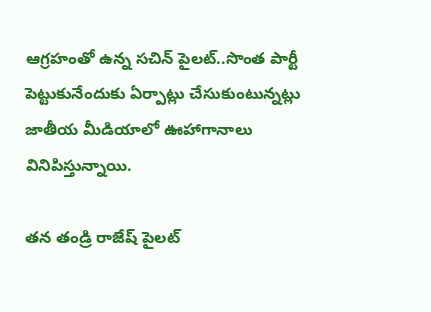ఆగ్రహంతో ఉన్న సచిన్ పైలట్..సొంత పార్టీ పెట్టుకునేందుకు ఏర్పాట్లు చేసుకుంటున్నట్లు జాతీయ మీడియాలో ఊహాగానాలు వినిపిస్తున్నాయి.

తన తండ్రి రాజేష్ పైలట్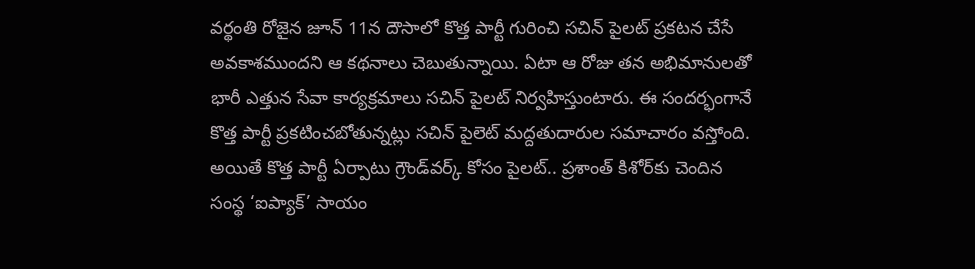వర్థంతి రోజైన జూన్ 11న దౌసాలో కొత్త పార్టీ గురించి సచిన్ పైలట్ ప్రకటన చేసే అవకాశముందని ఆ కథనాలు చెబుతున్నాయి. ఏటా ఆ రోజు తన అభిమానులతో భారీ ఎత్తున సేవా కార్యక్రమాలు సచిన్ పైలట్ నిర్వహిస్తుంటారు. ఈ సందర్భంగానే కొత్త పార్టీ ప్రకటించబోతున్నట్లు సచిన్ పైలెట్ మద్దతుదారుల సమాచారం వస్తోంది. అయితే కొత్త పార్టీ ఏర్పాటు గ్రౌండ్‌వర్క్‌ కోసం పైలట్‌.. ప్రశాంత్‌ కిశోర్‌కు చెందిన సంస్థ ‘ఐప్యాక్‌’ సాయం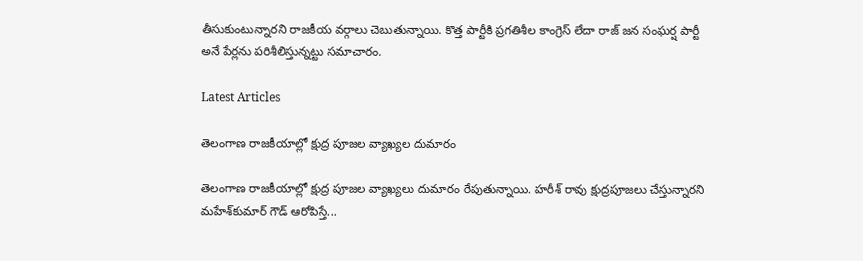తీసుకుంటున్నారని రాజకీయ వర్గాలు చెబుతున్నాయి. కొత్త పార్టీకి ప్రగతిశీల కాంగ్రెస్‌ లేదా రాజ్ జన సంఘర్ష పార్టీ అనే పేర్లను పరిశీలిస్తున్నట్టు సమాచారం.

Latest Articles

తెలంగాణ రాజకీయాల్లో క్షుద్ర పూజల వ్యాఖ్యల దుమారం

తెలంగాణ రాజకీయాల్లో క్షుద్ర పూజల వ్యాఖ్యలు దుమారం రేపుతున్నాయి. హరీశ్‌ రావు క్షుద్రపూజలు చేస్తున్నారని మహేశ్‌కుమార్‌ గౌడ్‌ ఆరోపిస్తే...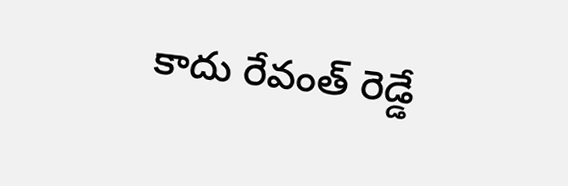కాదు రేవంత్ రెడ్డే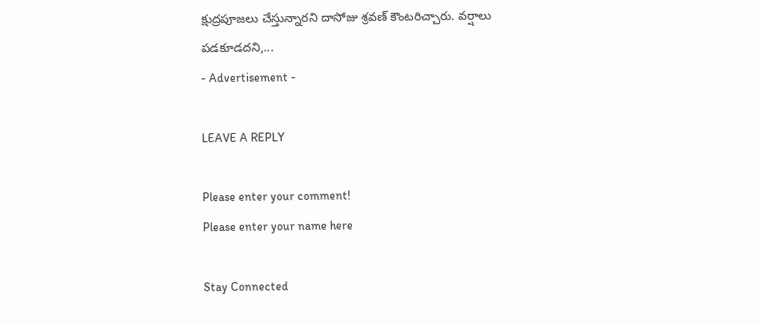క్షుద్రపూజలు చేస్తున్నారని దాసోజు శ్రవణ్‌ కౌంటరిచ్చారు. వర్షాలు పడకూడదని,...
- Advertisement -

LEAVE A REPLY

Please enter your comment!
Please enter your name here

Stay Connected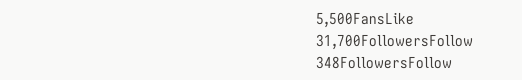5,500FansLike
31,700FollowersFollow
348FollowersFollow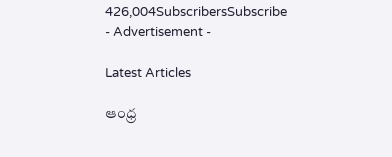426,004SubscribersSubscribe
- Advertisement -

Latest Articles

ఆంధ్ర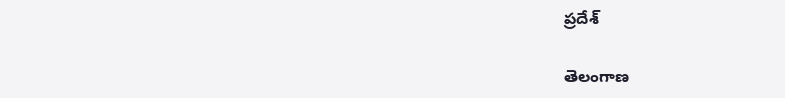ప్రదేశ్

తెలంగాణ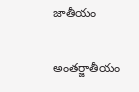జాతీయం

అంతర్జాతీయం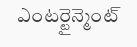ఎంటర్టైన్మెంట్